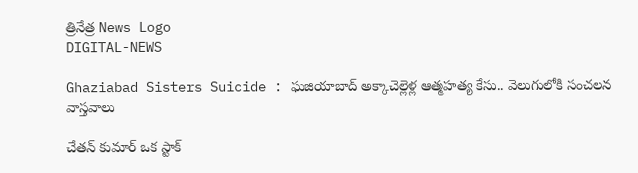త్రినేత్ర News Logo
DIGITAL-NEWS

Ghaziabad Sisters Suicide : ఘజియాబాద్ అక్కాచెల్లెళ్ల ఆత్మహత్య కేసు.. వెలుగులోకి సంచలన వాస్తవాలు

చేతన్ కుమార్ ఒక స్టాక్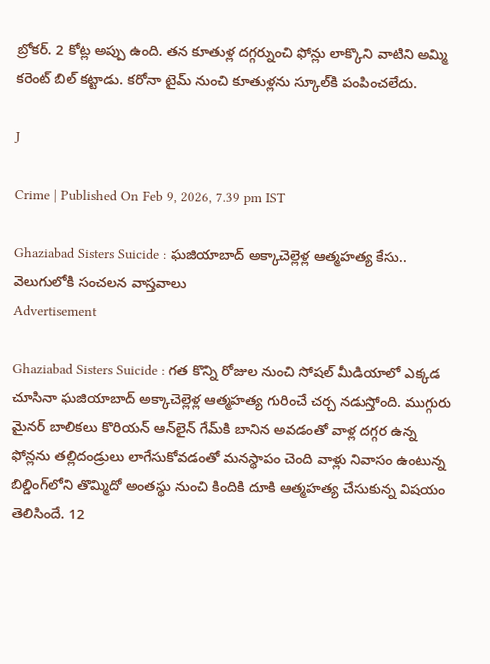బ్రోకర్. 2 కోట్ల అప్పు ఉంది. తన కూతుళ్ల దగ్గర్నుంచి ఫోన్లు లాక్కొని వాటిని అమ్మి కరెంట్ బిల్ కట్టాడు. కరోనా టైమ్ నుంచి కూతుళ్లను స్కూల్‌కి పంపించలేదు.

J

Crime | Published On Feb 9, 2026, 7.39 pm IST

Ghaziabad Sisters Suicide : ఘజియాబాద్ అక్కాచెల్లెళ్ల ఆత్మహత్య కేసు.. వెలుగులోకి సంచలన వాస్తవాలు
Advertisement

Ghaziabad Sisters Suicide : గత కొన్ని రోజుల నుంచి సోషల్ మీడియాలో ఎక్కడ చూసినా ఘజియాబాద్ అక్కాచెల్లెళ్ల ఆత్మహత్య గురించే చర్చ నడుస్తోంది. ముగ్గురు మైనర్ బాలికలు కొరియన్ ఆన్‌లైన్ గేమ్‌కి బానిన అవడంతో వాళ్ల దగ్గర ఉన్న ఫోన్లను తల్లిదండ్రులు లాగేసుకోవడంతో మనస్థాపం చెంది వాళ్లు నివాసం ఉంటున్న బిల్డింగ్‌లోని తొమ్మిదో అంతస్థు నుంచి కిందికి దూకి ఆత్మహత్య చేసుకున్న విషయం తెలిసిందే. 12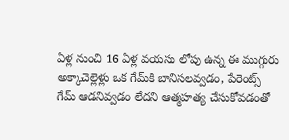ఏళ్ల నుంచి 16 ఏళ్ల వయసు లోపు ఉన్న ఈ ముగ్గురు అక్కాచెల్లెళ్లు ఒక గేమ్‌కి బానిసలవ్వడం, పేరెంట్స్ గేమ్ ఆడనివ్వడం లేదని ఆత్మహత్య చేసుకోవడంతో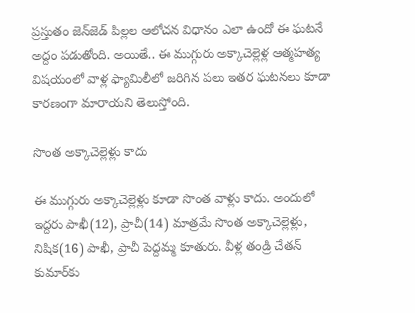ప్రస్తుతం జెన్‌జెడ్ పిల్లల ఆలోచన విధానం ఎలా ఉందో ఈ ఘటనే అద్దం పడుతోంది. అయితే.. ఈ ముగ్గురు అక్కాచెల్లెళ్ల ఆత్మహత్య విషయంలో వాళ్ల ఫ్యామిలీలో జరిగిన పలు ఇతర ఘటనలు కూడా కారణంగా మారాయని తెలుస్తోంది.

సొంత అక్కాచెల్లెళ్లు కాదు

ఈ ముగ్గురు అక్కాచెల్లెళ్లు కూడా సొంత వాళ్లు కాదు. అందులో ఇద్దరు పాఖీ(12), ప్రాచీ(14) మాత్రమే సొంత అక్కాచెల్లెళ్లు, నిషిక(16) పాఖీ, ప్రాచీ పెద్దమ్మ కూతురు. వీళ్ల తండ్రి చేతన్ కుమార్‌కు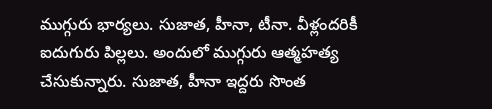ముగ్గురు భార్యలు. సుజాత, హీనా, టీనా. వీళ్లందరికీ ఐదుగురు పిల్లలు. అందులో ముగ్గురు ఆత్మహత్య చేసుకున్నారు. సుజాత, హీనా ఇద్దరు సొంత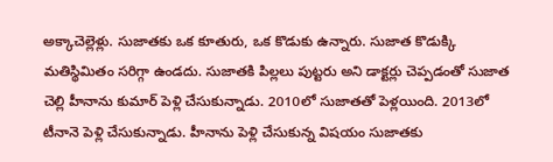అక్కాచెల్లెళ్లు. సుజాతకు ఒక కూతురు, ఒక కొడుకు ఉన్నారు. సుజాత కొడుక్కి మతిస్థిమితం సరిగ్గా ఉండదు. సుజాతకి పిల్లలు పుట్టరు అని డాక్టర్లు చెప్పడంతో సుజాత చెల్లి హీనాను కుమార్ పెళ్లి చేసుకున్నాడు. 2010లో సుజాతతో పెళ్లయింది. 2013లో టీనానె పెళ్లి చేసుకున్నాడు. హీనాను పెళ్లి చేసుకున్న విషయం సుజాతకు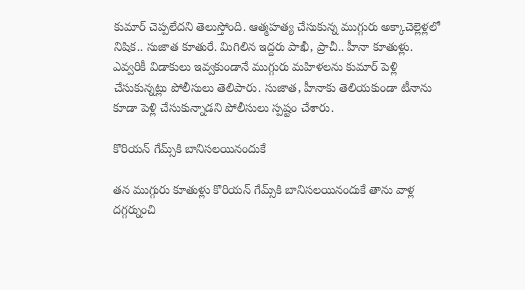కుమార్ చెప్పలేదని తెలుస్తోంది. ఆత్మహత్య చేసుకున్న ముగ్గురు అక్కాచెల్లెళ్లలో నిషిక.. సుజాత కూతురే. మిగిలిన ఇద్దరు పాఖీ, ప్రాచీ.. హీనా కూతుళ్లు. ఎవ్వరికీ విడాకులు ఇవ్వకుండానే ముగ్గురు మహిళలను కుమార్ పెళ్లి చేసుకున్నట్లు పోలీసులు తెలిపారు. సుజాత, హీనాకు తెలియకుండా టీనాను కూడా పెళ్లి చేసుకున్నాడని పోలీసులు స్పష్టం చేశారు.

కొరియన్ గేమ్స్‌కి బానిసలయినందుకే

తన ముగ్గురు కూతుళ్లు కొరియన్ గేమ్స్‌కి బానిసలయినందుకే తాను వాళ్ల దగ్గర్నుంచి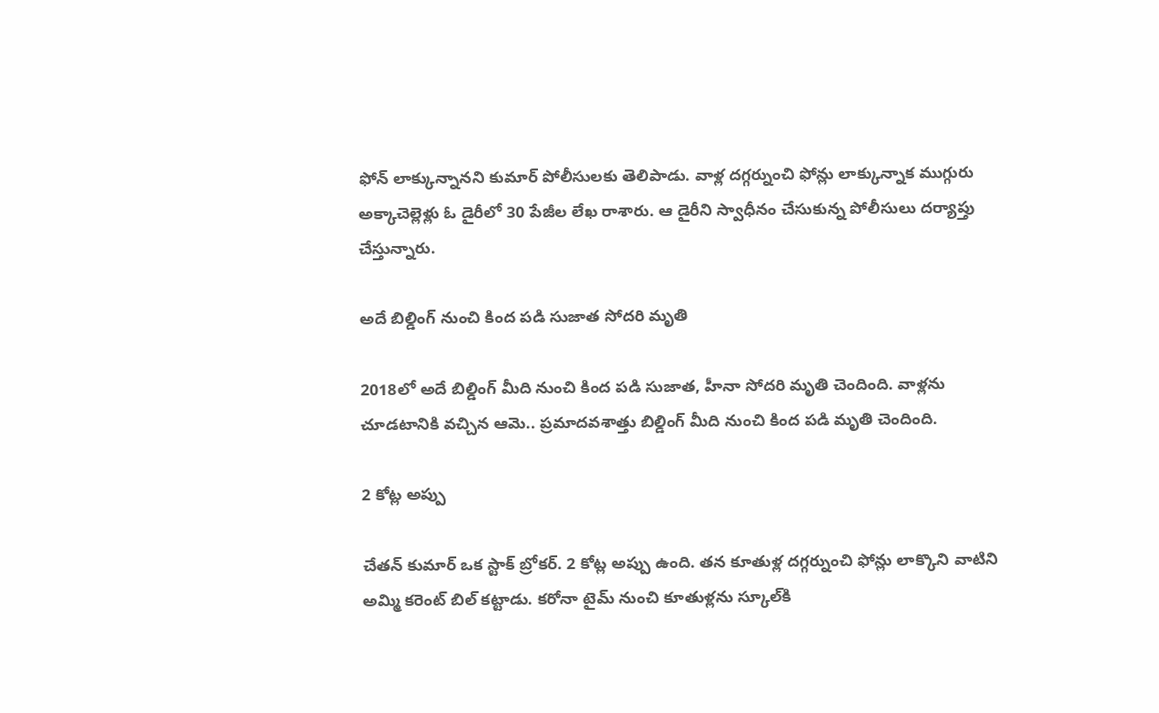ఫోన్ లాక్కున్నానని కుమార్ పోలీసులకు తెలిపాడు. వాళ్ల దగ్గర్నుంచి ఫోన్లు లాక్కున్నాక ముగ్గురు అక్కాచెల్లెళ్లు ఓ డైరీలో 30 పేజీల లేఖ రాశారు. ఆ డైరీని స్వాధీనం చేసుకున్న పోలీసులు దర్యాప్తు చేస్తున్నారు.

అదే బిల్డింగ్ నుంచి కింద పడి సుజాత సోదరి మృతి

2018లో అదే బిల్డింగ్ మీది నుంచి కింద పడి సుజాత, హీనా సోదరి మృతి చెందింది. వాళ్లను చూడటానికి వచ్చిన ఆమె.. ప్రమాదవశాత్తు బిల్డింగ్ మీది నుంచి కింద పడి మృతి చెందింది.

2 కోట్ల అప్పు

చేతన్ కుమార్ ఒక స్టాక్ బ్రోకర్. 2 కోట్ల అప్పు ఉంది. తన కూతుళ్ల దగ్గర్నుంచి ఫోన్లు లాక్కొని వాటిని అమ్మి కరెంట్ బిల్ కట్టాడు. కరోనా టైమ్ నుంచి కూతుళ్లను స్కూల్‌కి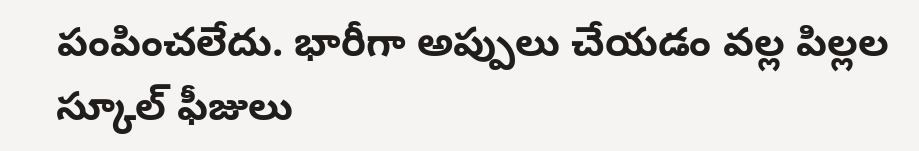పంపించలేదు. భారీగా అప్పులు చేయడం వల్ల పిల్లల స్కూల్ ఫీజులు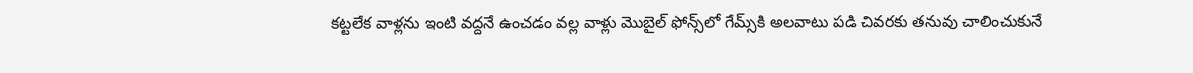కట్టలేక వాళ్లను ఇంటి వద్దనే ఉంచడం వల్ల వాళ్లు మొబైల్ ఫోన్స్‌లో గేమ్స్‌కి అలవాటు పడి చివరకు తనువు చాలించుకునే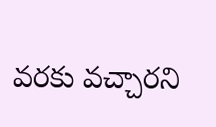వరకు వచ్చారని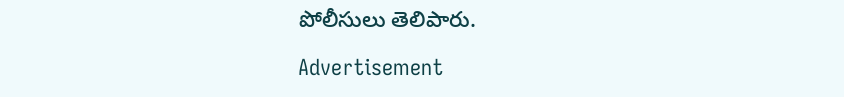పోలీసులు తెలిపారు.

Advertisement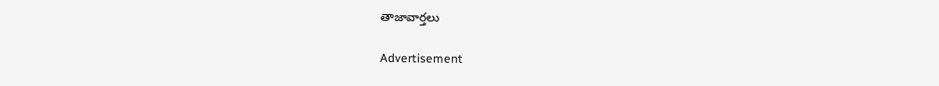తాజావార్తలు

Advertisement